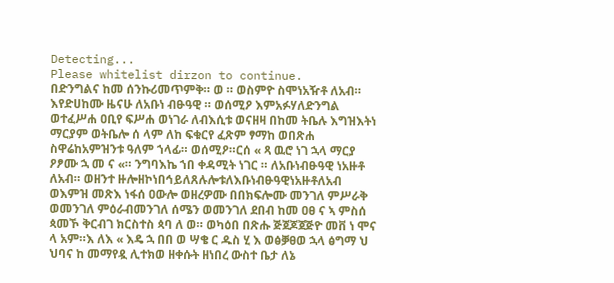Detecting...
Please whitelist dirzon to continue.
በድንግልና ከመ ሰንኩሪመጥምቅ። ወ ። ወስምዮ ስሞነአዥቶ ለአብ። እየድሀከሙ ዜናሁ ለአቡነ ብፁዓዊ ። ወሰሚዖ እምአፉሃለድንግል ወተፈሥሐ ዐቢየ ፍሥሐ ወነገራ ለብእሲቱ ወናዘዛ በከመ ትቤሉ እግዝእትነ ማርያም ወትቤሎ ሰ ላም ለከ ፍቁርየ ፈጽም ፃማከ ወበጽሐ ስዋሬከአምዝንቱ ዓለም ኀላፊ። ወሰሚዖ።ርሰ « ጻ ዉሮ ነገ ኋላ ማርያ ዖፆሙ ኋ መ ና «። ንግባእኬ ኀበ ቀዳሚት ነገር ። ለአቡነብፁዓዊ ነአዙቶ ለአብ። ወዘንተ ዙሎዘኮነበኅይለጸሉሎቱለእቡነብፁዓዊነአዙቶለአብ ወእምዝ መጽእ ነፋሰ ዐውሎ ወዘረዎሙ በበክፍሎሙ መንገለ ምሥራቅ ወመንገለ ምዕራብመንገለ ሰሜን ወመንገለ ደበብ ከመ ዐፀ ና ኣ ምስሰ ጳመኾ ቅርብገ ክርስተስ ጳባ ለ ወ። ወካዕበ በጽሑ ጅጀጆጀጅዮ መቨ ነ ሞና ላ አም።እ ለእ « እዴ ኋ በበ ወ ሣቄ ር ዱስ ሂ እ ወፅቓፀወ ኋላ ፅግማ ህ ህባና ከ መማየዷ ሊተክወ ዘቀሱት ዘነበረ ውስተ ቤታ ለኔ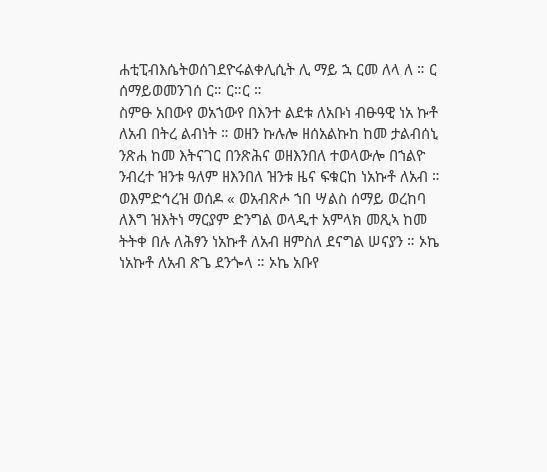ሐቲፒብእሴትወሰገደዮሩልቀሊሲት ሊ ማይ ኋ ርመ ለላ ለ ። ር ሰማይወመንገሰ ር። ር።ር ።
ስምፁ አበውየ ወአኀውየ በእንተ ልደቱ ለአቡነ ብፁዓዊ ነአ ኩቶ ለአብ በትረ ልብነት ። ወዘን ኩሉሎ ዘሰአልኩከ ከመ ታልብሰኒ ንጽሐ ከመ እትናገር በንጽሕና ወዘእንበለ ተወላውሎ በኀልዮ ንብረተ ዝንቱ ዓለም ዘእንበለ ዝንቱ ዜና ፍቁርከ ነአኩቶ ለአብ ። ወእምድኅረዝ ወሰዶ « ወአብጽሖ ኀበ ሣልስ ሰማይ ወረከባ ለእግ ዝእትነ ማርያም ድንግል ወላዲተ አምላክ መጺኣ ከመ ትትቀ በሉ ለሕፃን ነአኩቶ ለአብ ዘምስለ ደናግል ሠናያን ። ኦኬ ነአኩቶ ለአብ ጽጌ ደንጐላ ። ኦኬ አቡየ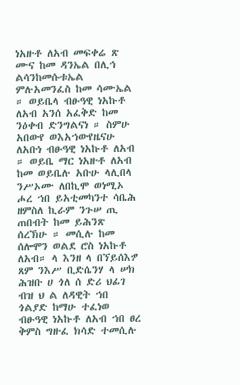ነአዙቶ ለአብ መፍቀሬ ጽ ሙና ከመ ዳንኤል በሊኅ ልሳንከመሱቱኤል ምሉአመንፈስ ከመ ሳሙኤል ። ወይቤላ ብፁዓዊ ነአኩቶ ለአብ አንሰ አፈቅድ ከመ ንዕቀብ ድንግልናነ ። ስምሁ አበውየ ወእአኀውየዜናሁ ለአቡነ ብፁዓዊ ነአኩቶ ለአብ ። ወይቤ ማር ነአዙቶ ለአብ ከመ ወይቤሉ አቡሁ ላሊበላ ንሥኦሙ ለበኪሞ ወነሚኦ ሖረ ኀበ ይአቲመካንተ ሳቤሕ ዘምስለ ኪራም ንጉሠ ጢ ጠበብት ከመ ይሕንጽ ሰረኽሁ ። መሲሉ ከመ ሰሎሞን ወልደ ሮስ ነአኩቶ ለአብ። ላ እንዘ ላ በኘይሰእፇ ጸም ንእሥ ቢድሴንሃ ላ ሠክ ሕዝቡ ሀ ጎለ ሰ ድሪ ህፊገ ብዝ ህ ል ለዳዊት ኀበ ጎልያድ ከማሁ ተፈነወ ብፁዓዊ ነአኩቶ ለአብ ኀበ ፀረ ቅምስ ግዙፈ ክሳድ ተመሲሉ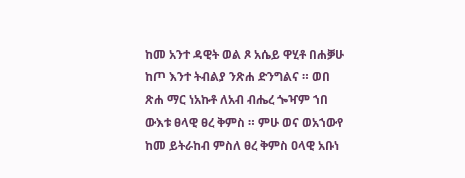ከመ አንተ ዳዊት ወል ጾ አሴይ ዋሂቶ በሐቓሁ ከጦ እንተ ትብልያ ንጽሐ ድንግልና ። ወበ ጽሐ ማር ነአኩቶ ለአብ ብሔረ ጐዣም ኀበ ውእቱ ፀላዊ ፀረ ቅምስ ። ምሁ ወና ወአኀውየ ከመ ይትራከብ ምስለ ፀረ ቅምስ ዐላዊ አቡነ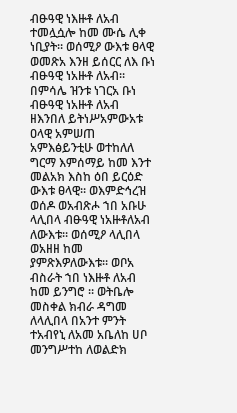ብፁዓዊ ነእዙቶ ለአብ ተመሏሷሎ ከመ ሙሴ ሊቀ ነቢያት። ወሰሚዖ ውእቱ ፀላዊ ወመጽአ እንዘ ይሰርር ለእ ቡነ ብፁዓዊ ነአዙቶ ለአብ። በምሳሌ ዝንቱ ነገርአ ቡነ ብፁዓዊ ነአዙቶ ለአብ ዘእንበለ ይትነሥአምውአቱ ዐላዊ አምሠጠ አምእፅይንቲሁ ወተከለለ ግርማ እምሰማይ ከመ እንተ መልአክ እስከ ዕበ ይርዕድ ውእቱ ፀላዊ። ወእምድኅረዝ ወሰዶ ወአብጽሖ ኀበ አቡሁ ላሊበላ ብፁዓዊ ነአዙቶለአብ ለውእቱ። ወሰሚዖ ላሊበላ ወአዘዘ ከመ ያምጽእዎለውእቱ። ወቦአ ብስራት ኀበ ነእዙቶ ለአብ ከመ ይንግሮ ። ወትቤሎ መስቀል ክብራ ዳግመ ለላሊበላ በአንተ ምንት ተአብየኒ ለአመ አቤለከ ሀቦ መንግሥተከ ለወልድክ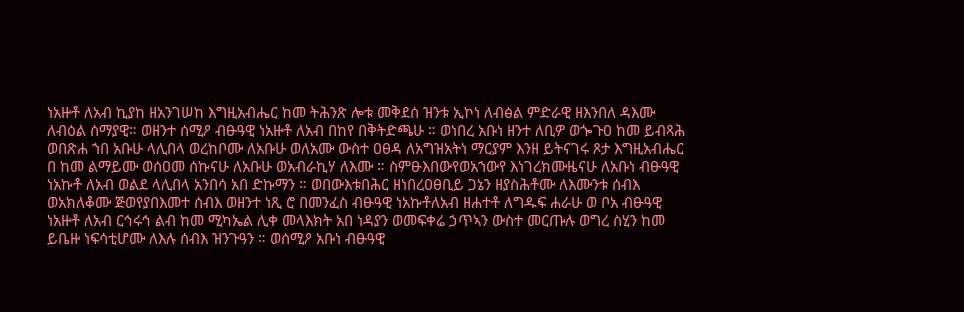ነአዙቶ ለአብ ኪያከ ዘአንገሠከ እግዚአብሔር ከመ ትሕንጽ ሎቱ መቅደሰ ዝንቱ ኢኮነ ለብፅል ምድራዊ ዘእንበለ ዳእሙ ለብዕል ሰማያዊ። ወዘንተ ሰሚዖ ብፁዓዊ ነአዙቶ ለአብ በከየ በቅትድጫሁ ። ወነበረ አቡነ ዘንተ ለቢዎ ወጐጉዐ ከመ ይብጻሕ ወበጽሐ ኀበ አቡሁ ላሊበላ ወረከቦሙ ለአቡሁ ወለአሙ ውስተ ዐፀዳ ለአግዝአትነ ማርያም እንዘ ይትናገሩ ጾታ እግዚአብሔር በ ከመ ልማይሙ ወሰዐመ ሰኩናሁ ለአቡሁ ወአብራኪሃ ለእሙ ። ስምፁእበውየወአኀውየ እነገረክሙዜናሁ ለአቡነ ብፁዓዊ ነአኩቶ ለአብ ወልደ ላሊበላ አንበሳ አበ ድኩማን ። ወበውእቱበሕር ዘነበረዐፀቢይ ጋኔን ዘያስሕቶሙ ለእሙንቱ ሰብእ ወአክለቆሙ ጅወየያበእመተ ሰብእ ወዘንተ ነጺ ሮ በመንፈስ ብፁዓዊ ነአኩቶለአብ ዘሐተቶ ለግዱፍ ሐራሁ ወ ቦአ ብፁዓዊ ነአዙቶ ለአብ ርኅሩኅ ልብ ከመ ሚካኤል ሊቀ መላእክት አበ ነዳያን ወመፍቀሬ ኃጥኣን ውስተ መርጡሉ ወግረ ስሂን ከመ ይቤዙ ነፍሳቲሆሙ ለእሉ ሰብእ ዝንጉዓን ። ወሰሚዖ አቡነ ብፁዓዊ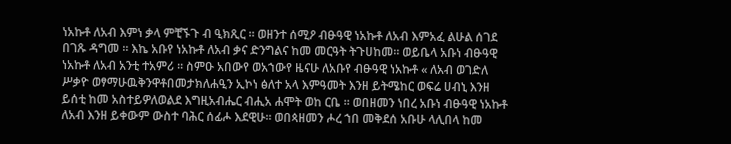ነአኩቶ ለአብ እምነ ቃላ ምቺኙጉ ብ ዒክጺር ። ወዘንተ ሰሚዖ ብፁዓዊ ነአኩቶ ለአብ እምአፈ ልሁል ሰገደ በገጹ ዳግመ ። እኬ አቡየ ነአኩቶ ለአብ ቃና ድንግልና ከመ መርዓት ትጉሀከመ። ወይቤላ አቡነ ብፁዓዊ ነአኩቶ ለአብ አንቲ ተአምሪ ። ስምዑ አበውየ ወአኀውየ ዜናሁ ለአቡየ ብፁዓዊ ነአኩቶ « ለአብ ወገድለ ሥቃዮ ወፃማሁዉቅንዋቶበመታክለሐዒን ኢኮነ ፅለተ አላ እምዓመት እንዘ ይትሜከር ወፍሬ ሀብኒ እንዘ ይሰቲ ከመ አስተይዎለወልደ እግዚአብሔር ብሒአ ሐሞት ወከ ርቤ ። ወበዘመን ነበረ አቡነ ብፁዓዊ ነአኩቶ ለአብ እንዘ ይቀውም ውስተ ባሕር ሰፊሖ እደዊሁ። ወበጳዘመን ሖረ ኀበ መቅደሰ አቡሁ ላሊበላ ከመ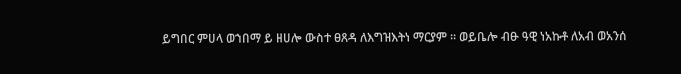ይግበር ምሀላ ወኀበማ ይ ዘሀሎ ውስተ ፀጸዳ ለእግዝእትነ ማርያም ። ወይቤሎ ብፁ ዓዊ ነአኩቶ ለአብ ወአንሰ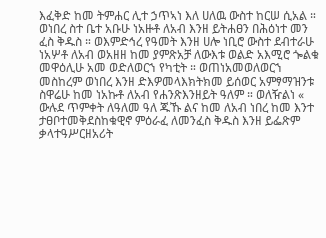እፈቅድ ከመ ትምሐር ሊተ ኃጥኣነ እለ ሀለዉ ውስተ ከርሠ ሲአል ። ወነበረ ስተ ቤተ አቡሁ ነአዙቶ ለአብ እንዘ ይትሐፀን በሕዕነተ መን ፈስ ቅዱስ ። ወእምድኅረ የዓመት እንዘ ሀሎ ነቢሮ ውስተ ደብተራሁ ነአሦቶ ለአብ ወአዘዘ ከመ ያምጽአቻ ለውእቱ ወልድ አእሚሮ ጐልቁ መዋዕሊሁ አመ ወድለወርኀ የካቲት ። ወጠነአመወለወርኀ መስከረም ወነበረ እንዘ ድእዎመላእክትክመ ይሰወር አምፃማዝንቱ ስዋሬሁ ከመ ነአኩቶ ለአብ የሐንጽእንዘይት ዓለም ። ወለዥልነ « ውሉደ ጥምቀት ለዓለመ ዓለ ጁኹ ልና ከመ ለአብ ነበረ ከመ እንተ ታፀቦተመቅደስከቁዊኖ ምዕራፈ ለመንፈስ ቅዱስ እንዘ ይፌጽም ቃላተዓሥርዘአሪት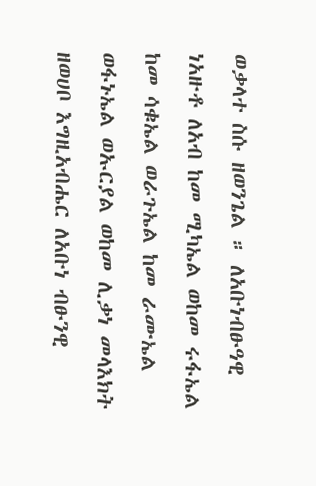ወቃላተ ስሱ ዘወንጌል ። ለአቡነብፁዓዊ ነአዙቶ ለአብ ከመ ሚካኤል ወከመ ሩፋኤል ከመ ሳቁኤል ወራጉኤል ከመ ራሙኤል ወፋኑኤል ወኡርያል ወከመ ሊቃነ መላእክት ዘወሀቦ እግዚአብሔር ለአቡነ ብፁንዊ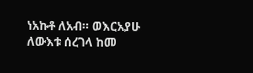ነአኩቶ ለአብ። ወእርአያሁ ለውእቱ ሰረገላ ከመ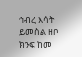ኅብረ እሳት ይመስል ዘቦ ክንፍ ከመ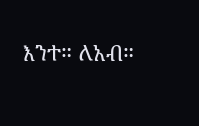እንተ። ለአብ።